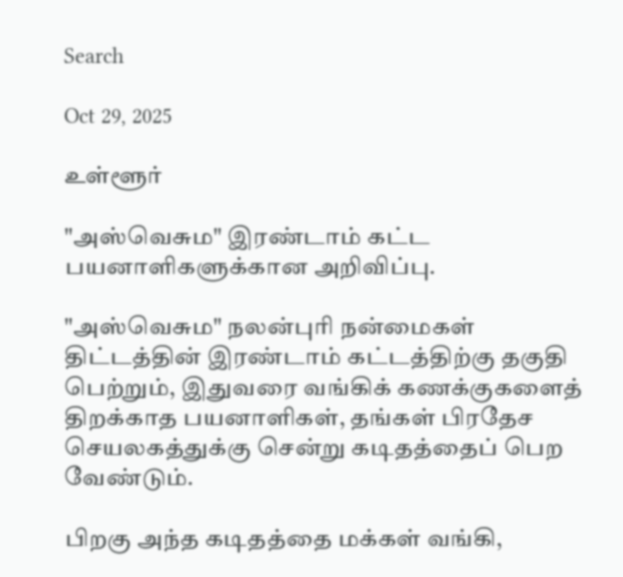Search

Oct 29, 2025

உள்ளூர்

"அஸ்வெசும" இரண்டாம் கட்ட பயனாளிகளுக்கான அறிவிப்பு.

"அஸ்வெசும" நலன்புரி நன்மைகள் திட்டத்தின் இரண்டாம் கட்டத்திற்கு தகுதி பெற்றும், இதுவரை வங்கிக் கணக்குகளைத் திறக்காத பயனாளிகள், தங்கள் பிரதேச செயலகத்துக்கு சென்று கடிதத்தைப் பெற வேண்டும்.

பிறகு அந்த கடிதத்தை மக்கள் வங்கி,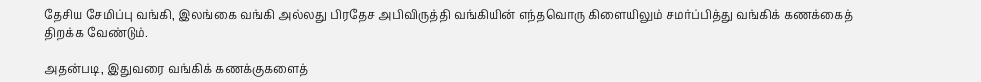தேசிய சேமிப்பு வங்கி, இலங்கை வங்கி அல்லது பிரதேச அபிவிருத்தி வங்கியின் எந்தவொரு கிளையிலும் சமர்ப்பித்து வங்கிக் கணக்கைத் திறக்க வேண்டும்.

அதன்படி, இதுவரை வங்கிக் கணக்குகளைத்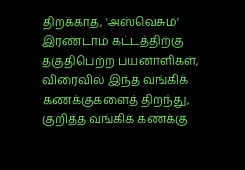திறக்காத, 'அஸ்வெசும' இரண்டாம் கட்டத்திற்கு தகுதிபெற்ற பயனாளிகள், விரைவில் இந்த வங்கிக் கணக்குகளைத் திறந்து, குறித்த வங்கிக் கணக்கு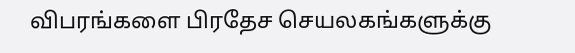விபரங்களை பிரதேச செயலகங்களுக்கு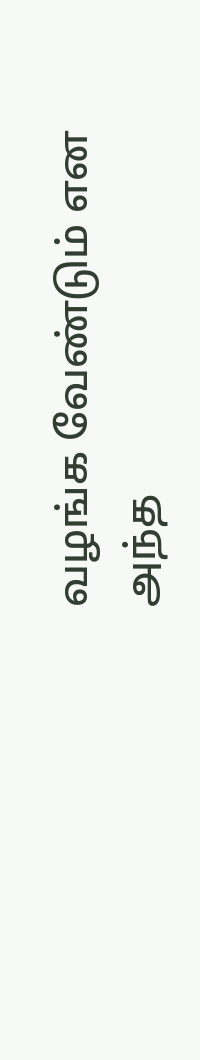வழங்க வேண்டும் என அந்த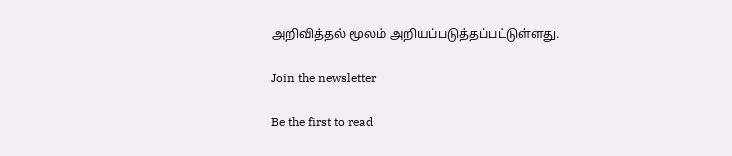அறிவித்தல் மூலம் அறியப்படுத்தப்பட்டுள்ளது.

Join the newsletter

Be the first to read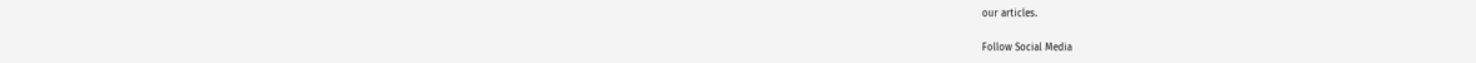our articles.

Follow Social Media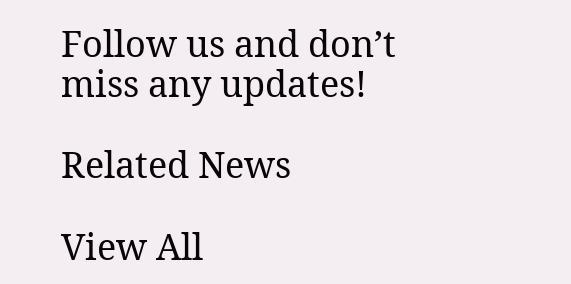Follow us and don’t miss any updates!

Related News

View All